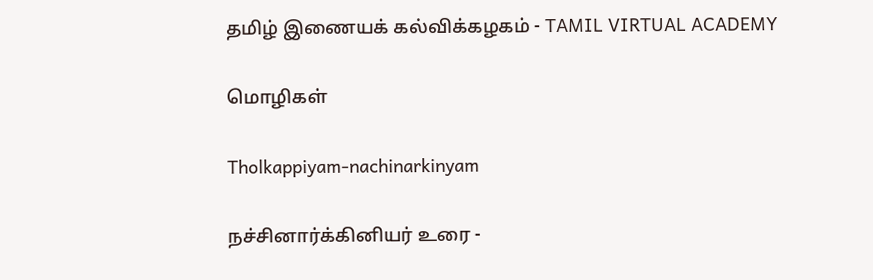தமிழ் இணையக் கல்விக்கழகம் - TAMIL VIRTUAL ACADEMY

மொழிகள்

Tholkappiyam-nachinarkinyam

நச்சினார்க்கினியர் உரை -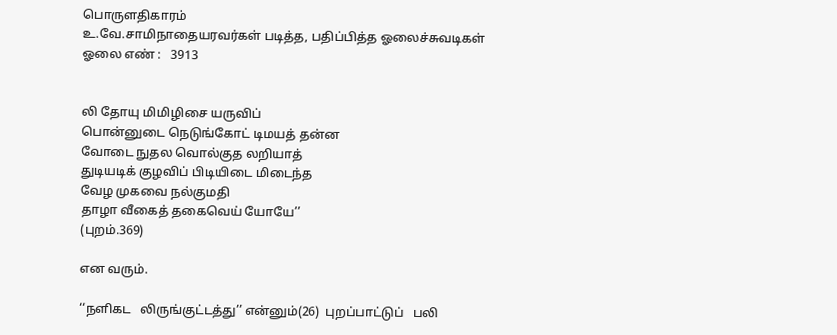பொருளதிகாரம்
உ.வே.சாமிநாதையரவர்கள் படித்த, பதிப்பித்த ஓலைச்சுவடிகள்
ஓலை எண் :   3913


லி தோயு மிமிழிசை யருவிப்
பொன்னுடை நெடுங்கோட் டிமயத் தன்ன
வோடை நுதல வொல்குத லறியாத்
துடியடிக் குழவிப் பிடியிடை மிடைந்த
வேழ முகவை நல்குமதி
தாழா வீகைத் தகைவெய் யோயே’’
(புறம்.369)

என வரும்.

‘‘நளிகட   லிருங்குட்டத்து’’ என்னும்(26)  புறப்பாட்டுப்   பலி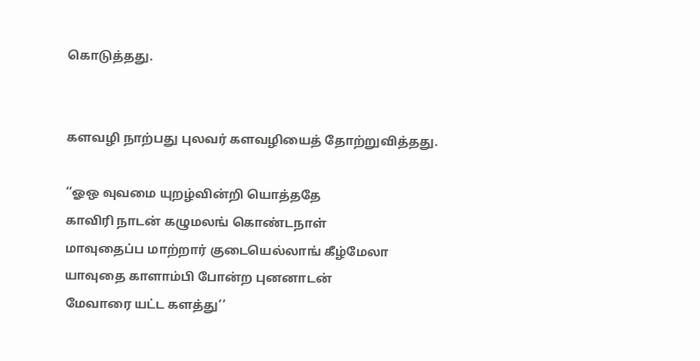கொடுத்தது.


களவழி நாற்பது புலவர் களவழியைத் தோற்றுவித்தது.

‘‘ஓஒ வுவமை யுறழ்வின்றி யொத்ததே
காவிரி நாடன் கழுமலங் கொண்டநாள்
மாவுதைப்ப மாற்றார் குடையெல்லாங் கீழ்மேலா
யாவுதை காளாம்பி போன்ற புனனாடன்
மேவாரை யட்ட களத்து’’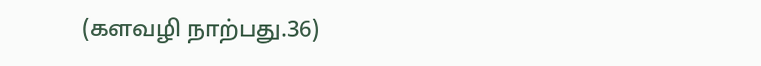(களவழி நாற்பது.36)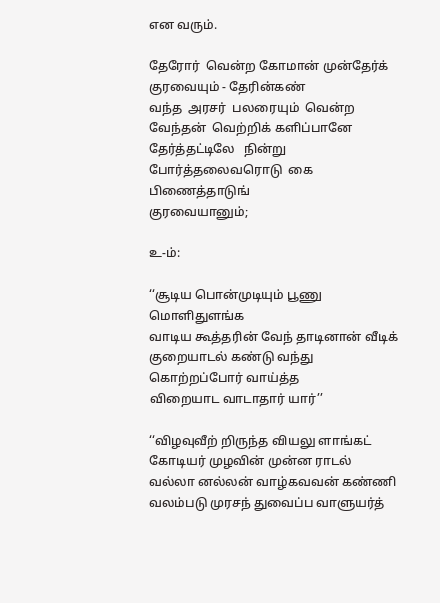என வரும்.

தேரோர்  வென்ற கோமான் முன்தேர்க் குரவையும் - தேரின்கண்
வந்த  அரசர்  பலரையும்  வென்ற  வேந்தன்  வெற்றிக் களிப்பானே
தேர்த்தட்டிலே   நின்று   போர்த்தலைவரொடு  கை  பிணைத்தாடுங்
குரவையானும்;

உ-ம்:

‘‘சூடிய பொன்முடியும் பூணு மொளிதுளங்க
வாடிய கூத்தரின் வேந் தாடினான் வீடிக்
குறையாடல் கண்டு வந்து கொற்றப்போர் வாய்த்த
விறையாட வாடாதார் யார்’’

‘‘விழவுவீற் றிருந்த வியலு ளாங்கட்
கோடியர் முழவின் முன்ன ராடல்
வல்லா னல்லன் வாழ்கவவன் கண்ணி
வலம்படு முரசந் துவைப்ப வாளுயர்த்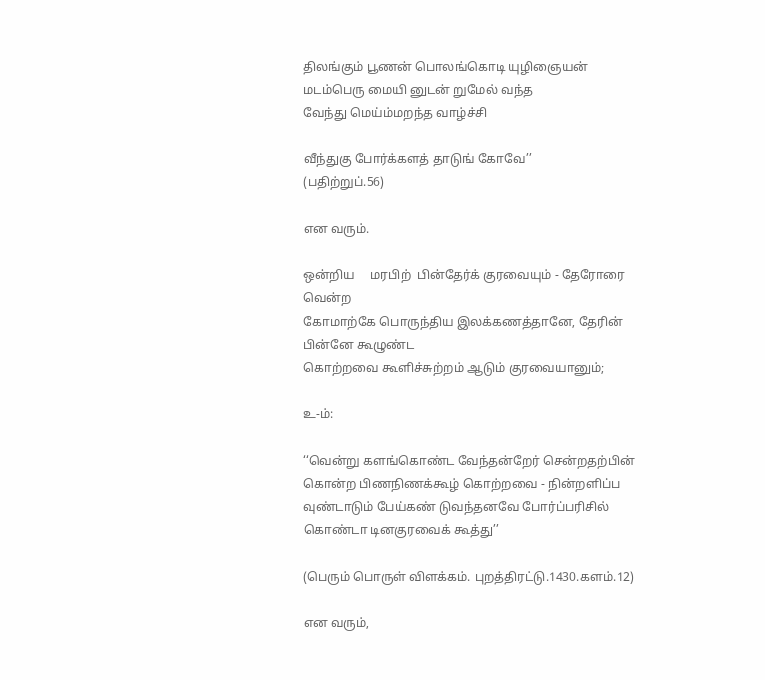திலங்கும் பூணன் பொலங்கொடி யுழிஞையன்
மடம்பெரு மையி னுடன் றுமேல் வந்த
வேந்து மெய்ம்மறந்த வாழ்ச்சி

வீந்துகு போர்க்களத் தாடுங் கோவே’’
(பதிற்றுப்.56)

என வரும்.

ஒன்றிய     மரபிற்  பின்தேர்க் குரவையும் - தேரோரை வென்ற
கோமாற்கே பொருந்திய இலக்கணத்தானே, தேரின் பின்னே கூழுண்ட
கொற்றவை கூளிச்சுற்றம் ஆடும் குரவையானும்;

உ-ம்:

‘‘வென்று களங்கொண்ட வேந்தன்றேர் சென்றதற்பின்
கொன்ற பிணநிணக்கூழ் கொற்றவை - நின்றளிப்ப
வுண்டாடும் பேய்கண் டுவந்தனவே போர்ப்பரிசில்
கொண்டா டினகுரவைக் கூத்து’’

(பெரும் பொருள் விளக்கம். புறத்திரட்டு.1430.களம்.12)

என வரும்,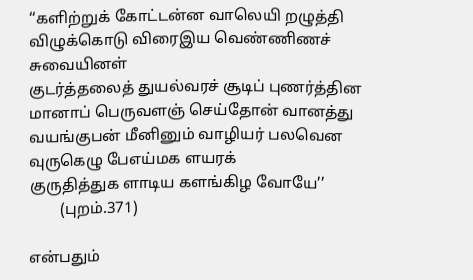‘‘களிற்றுக் கோட்டன்ன வாலெயி றழுத்தி
விழுக்கொடு விரைஇய வெண்ணிணச் சுவையினள்
குடர்த்தலைத் துயல்வரச் சூடிப் புணர்த்தின
மானாப் பெருவளஞ் செய்தோன் வானத்து
வயங்குபன் மீனினும் வாழியர் பலவென
வுருகெழு பேஎய்மக ளயரக்
குருதித்துக ளாடிய களங்கிழ வோயே’’
        (புறம்.371)

என்பதும்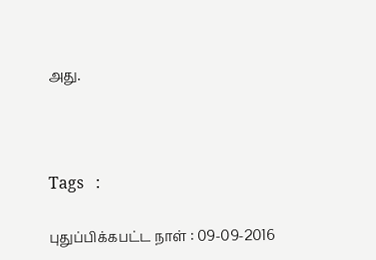அது.



Tags   :

புதுப்பிக்கபட்ட நாள் : 09-09-2016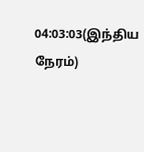04:03:03(இந்திய நேரம்)